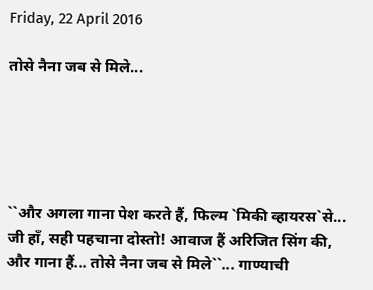Friday, 22 April 2016

तोसे नैना जब से मिले...





``और अगला गाना पेश करते हैं, फिल्म `मिकी व्हायरस`से... जी हाँ, सही पहचाना दोस्तो! आवाज हैं अरिजित सिंग की, और गाना हैं... तोसे नैना जब से मिले``... गाण्याची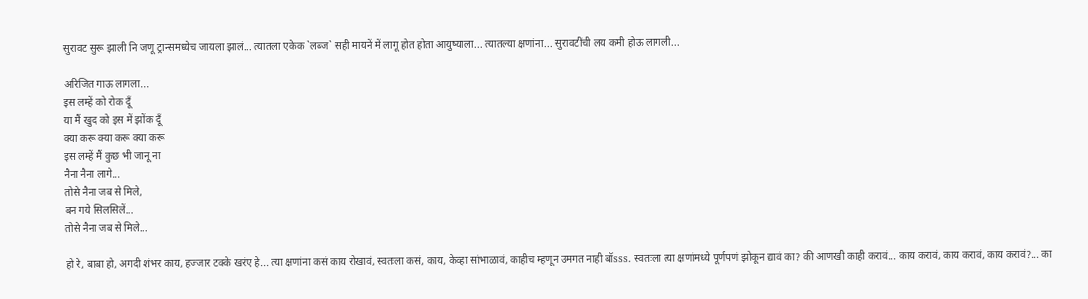सुरावट सुरू झाली नि जणू ट्रान्समध्येच जायला झालं... त्यातला एकेक `लब्ज` सही मायनें में लागू होत होता आयुष्याला... त्यातल्या क्षणांना... सुरावटींची लय कमी होऊ लागली...

अरिजित गाऊ लागला...
इस लम्हें को रोक दूँ
या मैं खुद को इस में झोंक दूँ
क्या करू क्या करू क्या करू
इस लम्हें मैं कुछ भी जानू ना
नैना नैना लागे...
तोसे नैना जब से मिले,
बन गये सिलसिलें...
तोसे नैना जब से मिले...

हो रे, बाबा हो, अगदी शंभर काय, हज्जार टक्के खरंए हे... त्या क्षणांना कसं काय रोखावं, स्वतःला कसं, काय, केव्हा सांभाळावं, काहीच म्हणून उमगत नाही बॉsss. स्वतःला त्या क्षणांमध्ये पूर्णपणं झोकून द्यावं का? की आणखी काही करावं... काय करावं, काय करावं, काय करावं?... का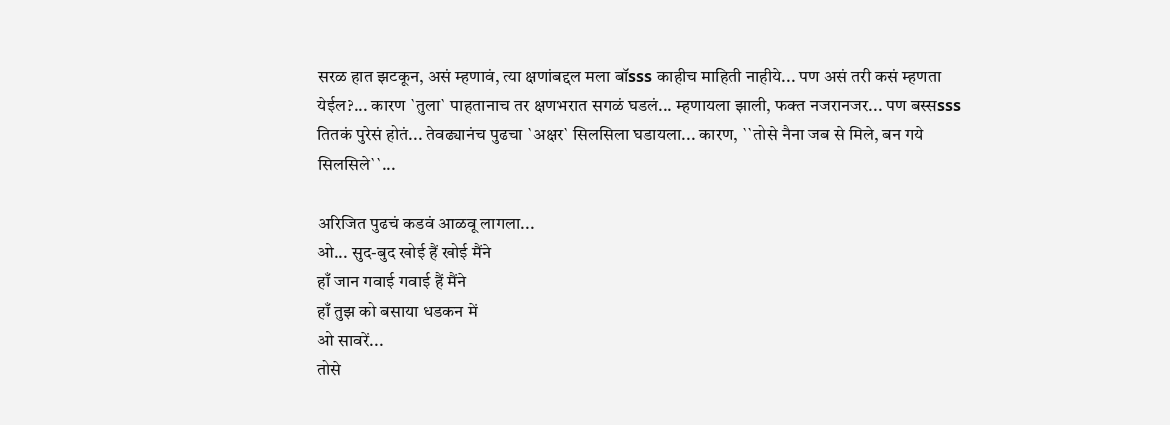सरळ हात झटकून, असं म्हणावं, त्या क्षणांबद्दल मला बॉsss काहीच माहिती नाहीये... पण असं तरी कसं म्हणता येईल?... कारण `तुला` पाहतानाच तर क्षणभरात सगळं घडलं... म्हणायला झाली, फक्त नजरानजर... पण बस्सsss तितकं पुरेसं होतं... तेवढ्यानंच पुढचा `अक्षर` सिलसिला घडायला... कारण, ``तोसे नैना जब से मिले, बन गये सिलसिले``...

अरिजित पुढचं कडवं आळवू लागला...
ओ... सुद-बुद खोई हैं खोई मैंने
हाँ जान गवाई गवाई हैं मैंने
हाँ तुझ को बसाया धडकन में
ओ सावरें...
तोसे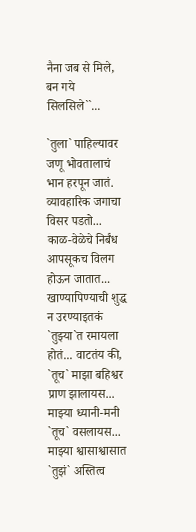नैना जब से मिले,
बन गये सिलसिले``...

`तुला` पाहिल्यावर जणू भोवतालाचं भान हरपून जातं. व्यावहारिक जगाचा विसर पडतो... काळ-वेळेचे निर्बंध आपसूकच विलग होऊन जातात... खाण्यापिण्याची शुद्ध न उरण्याइतकं `तुझ्या`त रमायला होतं... वाटतंय की, `तूच` माझा बहिश्वर प्राण झालायस... माझ्या ध्यानी-मनी `तूच` वसलायस... माझ्या श्वासाश्वासात `तुझं` अस्तित्व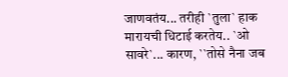जाणवतंय... तरीही `तुला` हाक मारायची धिटाई करतेय.. `ओ सावरे`... कारण, ``तोसे नैना जब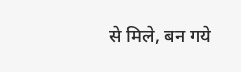से मिले, बन गये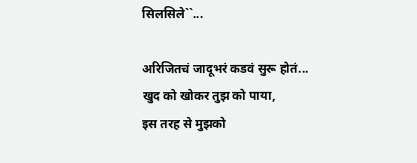सिलसिले``...

अरिजितचं जादूभरं कडवं सुरू होतं...
खुद को खोकर तुझ को पाया,
इस तरह से मुझको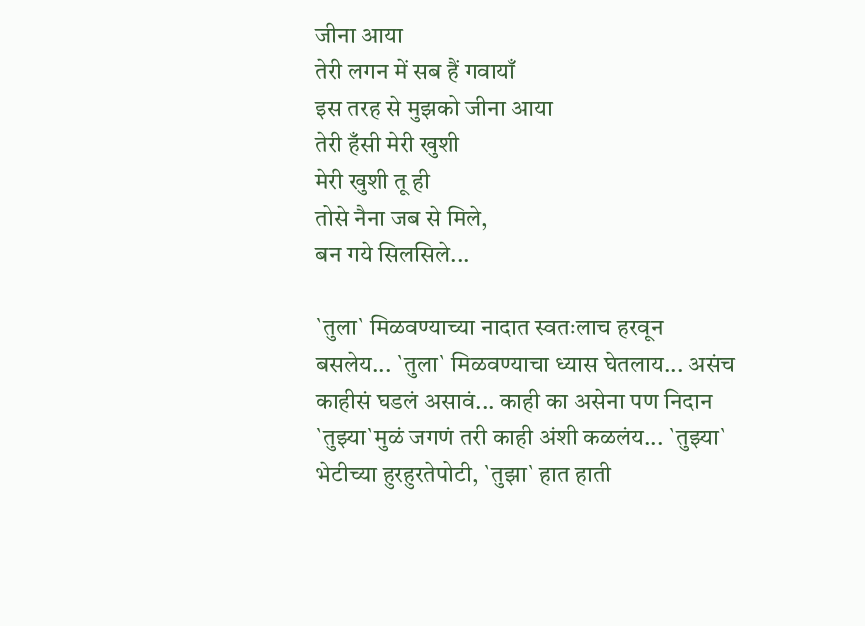जीना आया
तेरी लगन में सब हैं गवायाँ
इस तरह से मुझको जीना आया
तेरी हँसी मेरी खुशी
मेरी खुशी तू ही
तोसे नैना जब से मिले,
बन गये सिलसिले...

`तुला` मिळवण्याच्या नादात स्वतःलाच हरवून बसलेय... `तुला` मिळवण्याचा ध्यास घेतलाय... असंच काहीसं घडलं असावं... काही का असेना पण निदान `तुझ्या`मुळं जगणं तरी काही अंशी कळलंय... `तुझ्या` भेटीच्या हुरहुरतेपोटी, `तुझा` हात हाती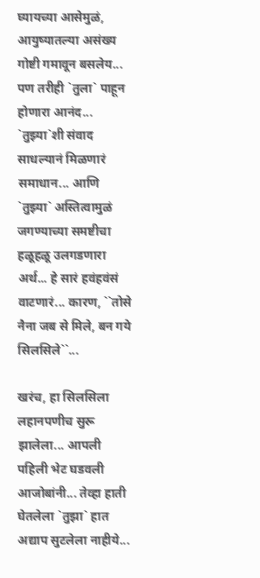घ्यायच्या आसेमुळं, आयुष्यातल्या असंख्य गोष्टी गमावून बसलेय... पण तरीही `तुला` पाहून होणारा आनंद... `तुझ्या`शी संवाद साधल्यानं मिळणारं समाधान... आणि `तुझ्या` अस्तित्वामुळं जगण्याच्या समष्टीचा हळूहळू उलगडणारा अर्थ... हे सारं हवंहवंसं वाटणारं... कारण, ``तोसे नैना जब से मिले, बन गये सिलसिले``...

खरंच, हा सिलसिला लहानपणीच सुरू झालेला... आपली पहिली भेट घडवली आजोबांनी... तेव्हा हाती घेतलेला `तुझा` हात अद्याप सुटलेला नाहीये...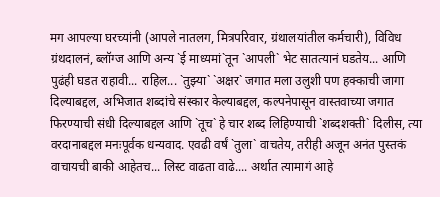मग आपल्या घरच्यांनी (आपले नातलग, मित्रपरिवार, ग्रंथालयांतील कर्मचारी), विविध ग्रंथदालनं, ब्लॉग्ज आणि अन्य `ई माध्यमां`तून `आपली` भेट सातत्यानं घडतेय... आणि पुढंही घडत राहावी... राहिल... `तुझ्या` `अक्षर` जगात मला उलुशी पण हक्काची जागा दिल्याबद्दल, अभिजात शब्दांचे संस्कार केल्याबद्दल, कल्पनेपासून वास्तवाच्या जगात फिरण्याची संधी दिल्याबद्दल आणि `तूच` हे चार शब्द लिहिण्याची `शब्दशक्ती` दिलीस, त्या वरदानाबद्दल मनःपूर्वक धन्यवाद. एवढी वर्षं `तुला` वाचतेय, तरीही अजून अनंत पुस्तकं वाचायची बाकी आहेतच... लिस्ट वाढता वाढे.... अर्थात त्यामागं आहे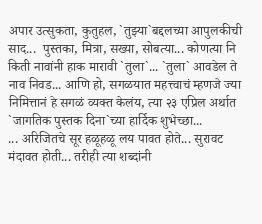अपार उत्सुकता, कुतुहल, `तुझ्या`बद्दलच्या आपुलकीची साद...  पुस्तका, मित्रा, सख्या, सोबत्या... कोणत्या नि किती नावांनी हाक मारावी `तुला`... `तुला` आवडेल ते नाव निवड... आणि हो, सगळयात महत्त्वाचं म्हणजे ज्या निमित्तानं हे सगळं व्यक्त केलंय, त्या २३ एप्रिल अर्थात `जागतिक पुस्तक दिना`च्या हार्दिक शुभेच्छा...
... अरिजितचे सूर हळूहळू लय पावत होते... सुरावट मंदावत होती... तरीही त्या शब्दांनी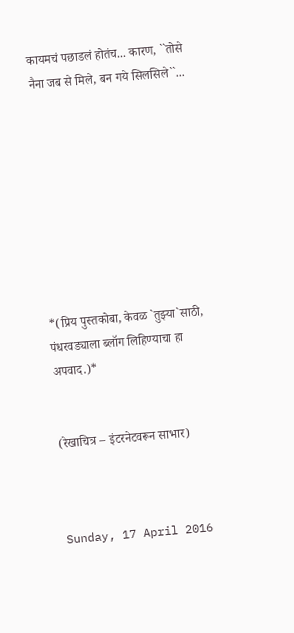कायमचं पछाडलं होतंच... कारण, ``तोसे नैना जब से मिले, बन गये सिलसिले``...









*(प्रिय पुस्तकोबा, केवळ `तुझ्या`साठी, पंधरवड्याला ब्लॉग लिहिण्याचा हा अपवाद.)*


(रेखाचित्र – इंटरनेटवरून साभार)



Sunday, 17 April 2016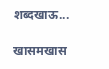शब्दखाऊ...

खासमखास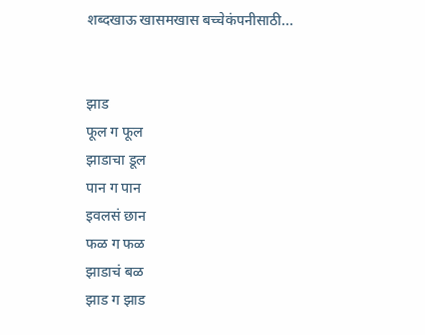शब्दखाऊ खासमखास बच्चेकंपनीसाठी...


झाड
फूल ग फूल
झाडाचा डूल
पान ग पान
इवलसं छान
फळ ग फळ
झाडाचं बळ
झाड ग झाड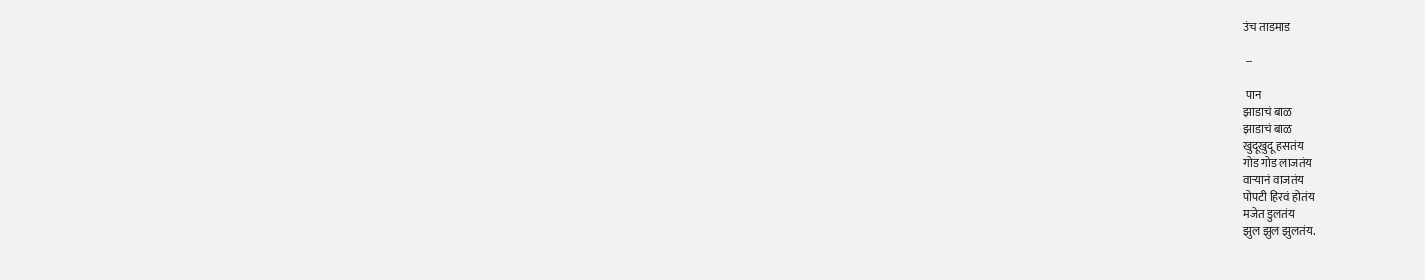उंच ताडमाड

 --

 पान
झाडाचं बाळ
झाडाचं बाळ
खुदूखुदू हसतंय
गोड गोड लाजतंय
वाऱ्यानं वाजतंय
पोपटी हिरवं होतंय
मजेत डुलतंय
झुल झुल झुलतंय.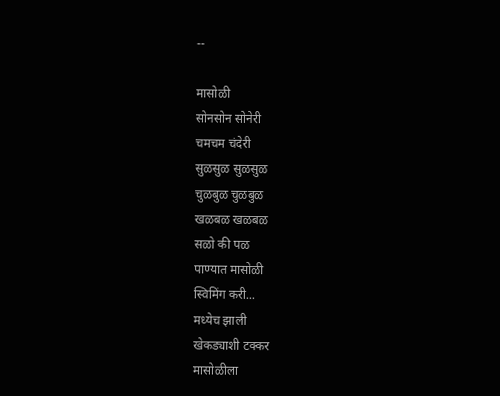--

मासोळी
सोनसोन सोनेरी
चमचम चंदेरी
सुळसुळ सुळसुळ
चुळबुळ चुळबुळ
खळबळ खळबळ
सळो की पळ
पाण्यात मासोळी
स्विमिंग करी...
मध्येच झाली
खेकड्याशी टक्कर
मासोळीला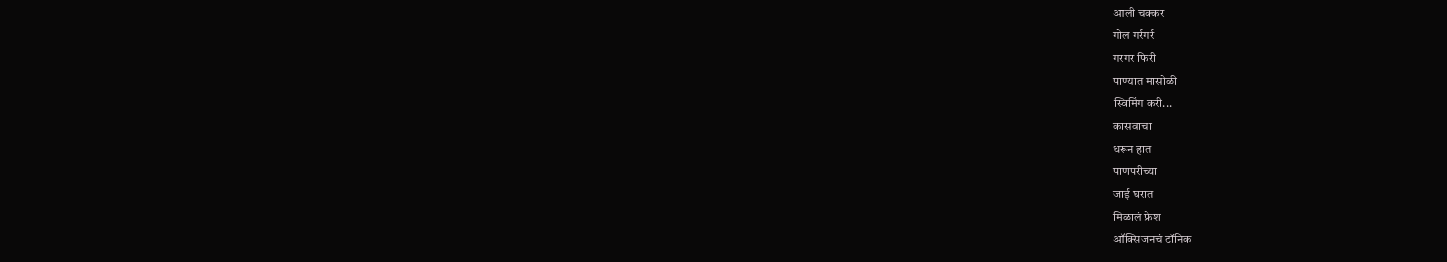आली चक्कर
गोल गर्रगर्र
गरगर फिरी
पाण्यात मासोळी
स्विमिंग करी...
कासवाचा
धरून हात
पाणपरीच्या
जाई घरात
मिळालं फ्रेश
ऑक्सिजनचं टॉनिक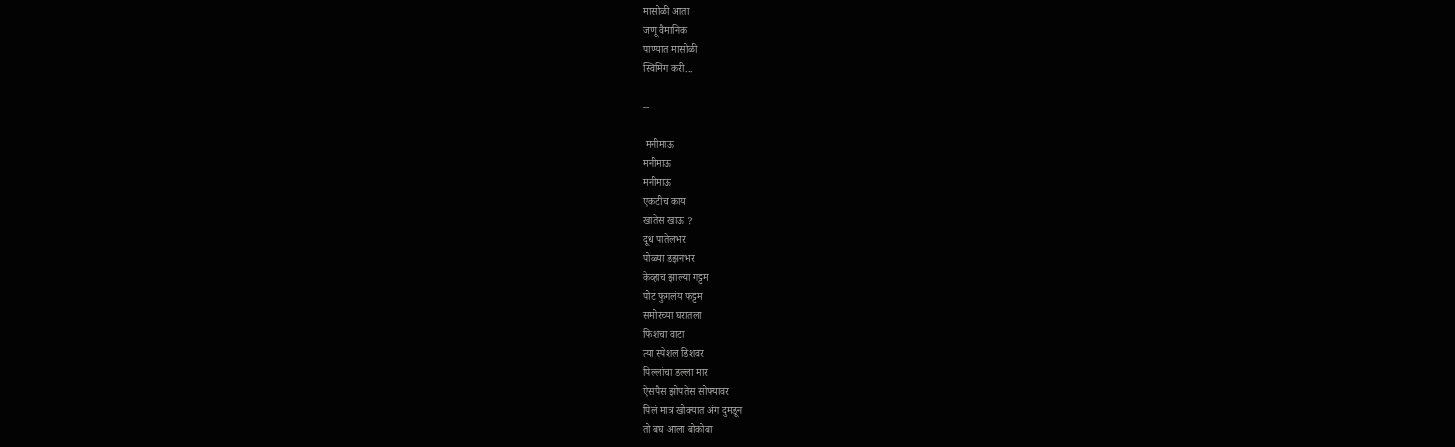मासोळी आता
जणू वैमानिक
पाण्यात मासोळी
स्विमिंग करी...

--

 मनीमाऊ
मनीमाऊ
मनीमाऊ
एकटीच काय
खातेस खाऊ ?
दूध पातेलभर
पोळ्या डझनभर
केव्हाच झाल्या गट्टम
पोट फुगलंय फट्टम
समोरच्या घरातला
फिशचा वाटा
त्या स्पेशल डिशवर
पिल्लांचा डल्ला मार
ऐसपैस झोपतेस सोफ्यावर
पिलं मात्र खोक्यात अंग दुमडून
तो बघ आला बोकोबा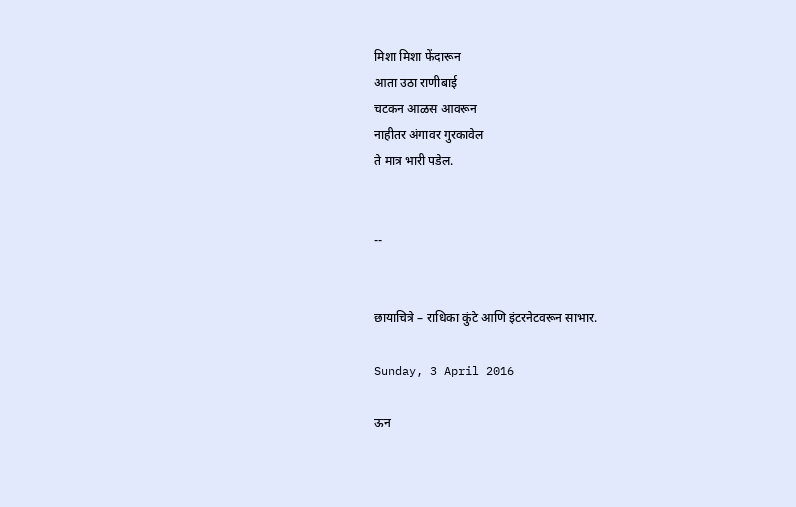मिशा मिशा फेंदारून
आता उठा राणीबाई
चटकन आळस आवरून
नाहीतर अंगावर गुरकावेल
ते मात्र भारी पडेल.


--


छायाचित्रे – राधिका कुंटे आणि इंटरनेटवरून साभार.

Sunday, 3 April 2016

ऊन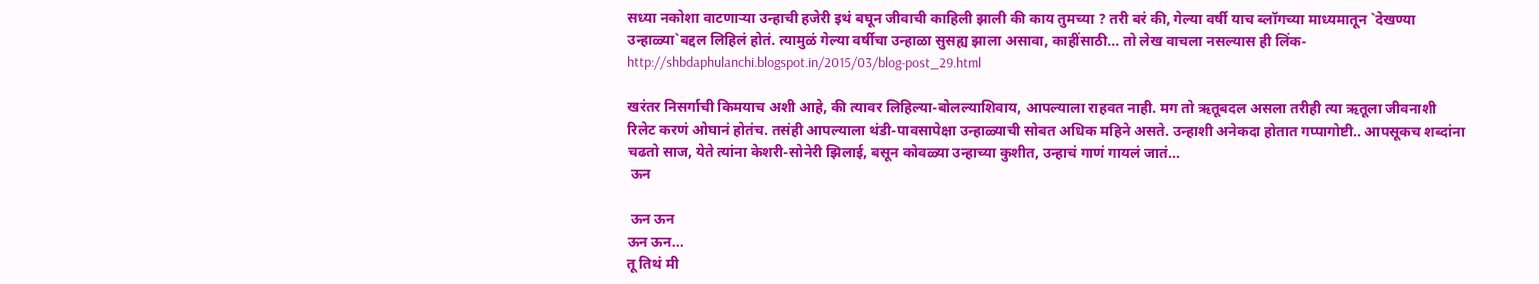सध्या नकोशा वाटणाऱ्या उन्हाची हजेरी इथं बघून जीवाची काहिली झाली की काय तुमच्या ? तरी बरं की, गेल्या वर्षी याच ब्लॉगच्या माध्यमातून `देखण्या उन्हाळ्या`बद्दल लिहिलं होतं. त्यामुळं गेल्या वर्षीचा उन्हाळा सुसह्य झाला असावा, काहींसाठी... तो लेख वाचला नसल्यास ही लिंक- http://shbdaphulanchi.blogspot.in/2015/03/blog-post_29.html

खरंतर निसर्गाची किमयाच अशी आहे, की त्यावर लिहिल्या-बोलल्याशिवाय, आपल्याला राहवत नाही. मग तो ऋतूबदल असला तरीही त्या ऋतूला जीवनाशी रिलेट करणं ओघानं होतंच. तसंही आपल्याला थंडी-पावसापेक्षा उन्हाळ्याची सोबत अधिक महिने असते. उन्हाशी अनेकदा होतात गप्पागोष्टी.. आपसूकच शब्दांना चढतो साज, येते त्यांना केशरी-सोनेरी झिलाई, बसून कोवळ्या उन्हाच्या कुशीत, उन्हाचं गाणं गायलं जातं...
 ऊन

 ऊन ऊन
ऊन ऊन...
तू तिथं मी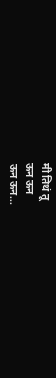मी तिथं तू
ऊन ऊन
ऊन ऊन...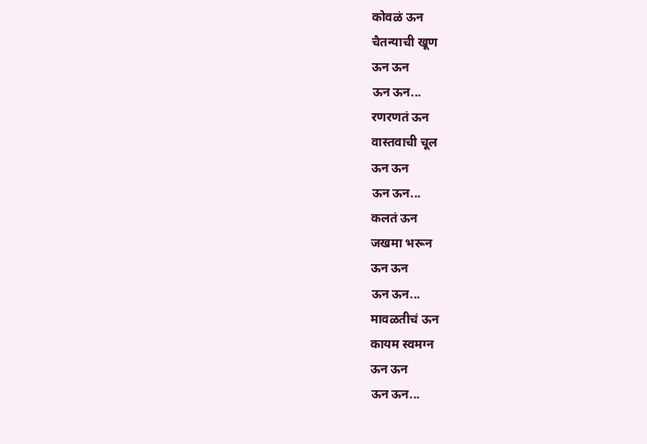कोवळं ऊन
चैतन्याची खूण
ऊन ऊन
ऊन ऊन...
रणरणतं ऊन
वास्तवाची चूल
ऊन ऊन
ऊन ऊन...
कलतं ऊन
जखमा भरून
ऊन ऊन
ऊन ऊन...
मावळतीचं ऊन
कायम स्वमग्न
ऊन ऊन
ऊन ऊन...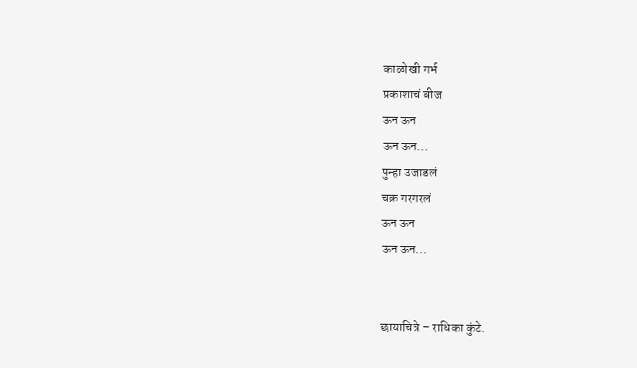काळोखी गर्भ
प्रकाशाचं बीज
ऊन ऊन
ऊन ऊन...
पुन्हा उजाडलं
चक्र गरगरलं
ऊन ऊन
ऊन ऊन...


छायाचित्रे – राधिका कुंटे.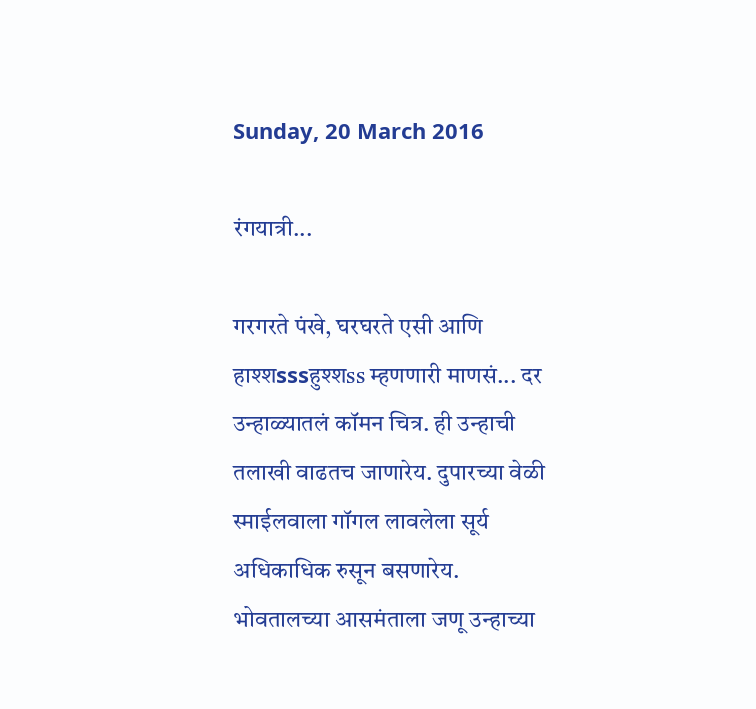Sunday, 20 March 2016

रंगयात्री...

गरगरते पंखे, घरघरते एसी आणि हाश्शsssहुश्शss म्हणणारी माणसं... दर उन्हाळ्यातलं कॉमन चित्र. ही उन्हाची तलाखी वाढतच जाणारेय. दुपारच्या वेळी स्माईलवाला गॉगल लावलेला सूर्य अधिकाधिक रुसून बसणारेय. भोवतालच्या आसमंताला जणू उन्हाच्या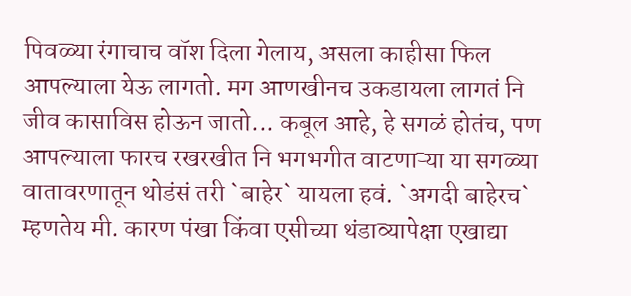पिवळ्या रंगाचाच वॉश दिला गेलाय, असला काहीसा फिल आपल्याला येऊ लागतो. मग आणखीनच उकडायला लागतं नि जीव कासाविस होऊन जातो... कबूल आहे, हे सगळं होतंच, पण आपल्याला फारच रखरखीत नि भगभगीत वाटणाऱ्या या सगळ्या वातावरणातून थोडंसं तरी `बाहेर` यायला हवं. `अगदी बाहेरच` म्हणतेय मी. कारण पंखा किंवा एसीच्या थंडाव्यापेक्षा एखाद्या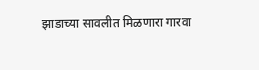झाडाच्या सावलीत मिळणारा गारवा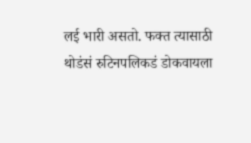लई भारी असतो. फक्त त्यासाठी थोडंसं रुटिनपलिकडं डोकवायला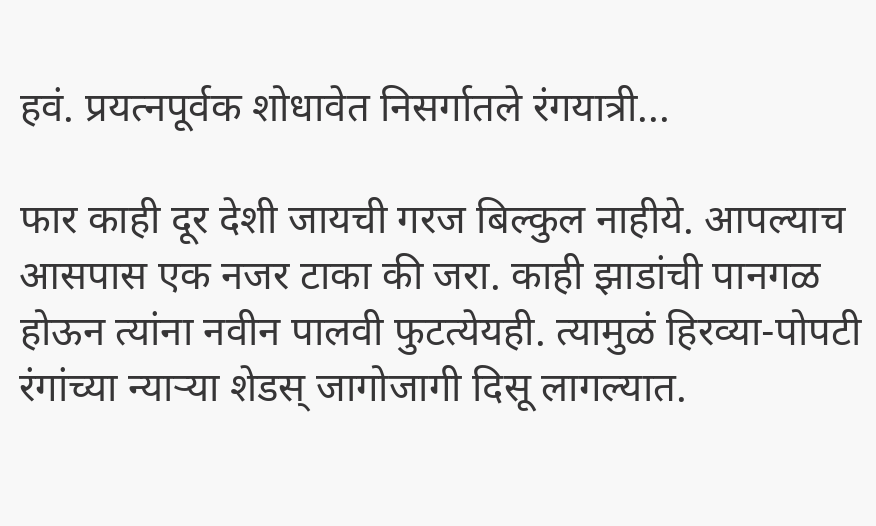हवं. प्रयत्नपूर्वक शोधावेत निसर्गातले रंगयात्री...

फार काही दूर देशी जायची गरज बिल्कुल नाहीये. आपल्याच आसपास एक नजर टाका की जरा. काही झाडांची पानगळ होऊन त्यांना नवीन पालवी फुटत्येयही. त्यामुळं हिरव्या-पोपटी रंगांच्या न्याऱ्या शेडस् जागोजागी दिसू लागल्यात.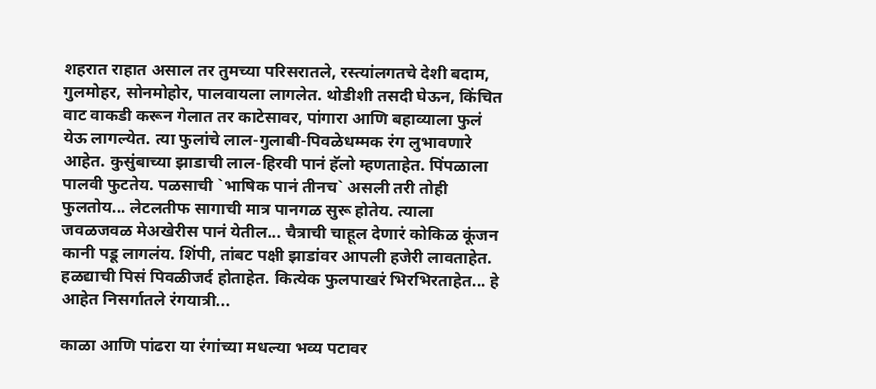शहरात राहात असाल तर तुमच्या परिसरातले, रस्त्यांलगतचे देशी बदाम, गुलमोहर, सोनमोहोर, पालवायला लागलेत. थोडीशी तसदी घेऊन, किंचित वाट वाकडी करून गेलात तर काटेसावर, पांगारा आणि बहाव्याला फुलं येऊ लागल्येत. त्या फुलांचे लाल-गुलाबी-पिवळेधम्मक रंग लुभावणारे आहेत. कुसुंबाच्या झाडाची लाल-हिरवी पानं हॅलो म्हणताहेत. पिंपळाला पालवी फुटतेय. पळसाची `भाषिक पानं तीनच` असली तरी तोही फुलतोय... लेटलतीफ सागाची मात्र पानगळ सुरू होतेय. त्याला जवळजवळ मेअखेरीस पानं येतील... चैत्राची चाहूल देणारं कोकिळ कूंजन कानी पडू लागलंय. शिंपी, तांबट पक्षी झाडांवर आपली हजेरी लावताहेत. हळद्याची पिसं पिवळीजर्द होताहेत. कित्येक फुलपाखरं भिरभिरताहेत... हे आहेत निसर्गातले रंगयात्री...

काळा आणि पांढरा या रंगांच्या मधल्या भव्य पटावर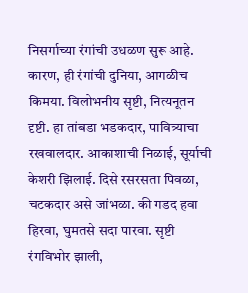निसर्गाच्या रंगांची उधळण सुरू आहे. कारण, ही रंगांची दुनिया, आगळीच किमया. विलोभनीय सृष्टी, नित्यनूतन दृष्टी. हा तांबडा भडकदार, पावित्र्याचा रखवालदार. आकाशाची निळाई, सूर्याची केशरी झिलाई. दिसे रसरसता पिवळा, चटकदार असे जांभळा. की गडद हवा हिरवा, घुमतसे सदा पारवा. सृष्टी रंगविभोर झाली,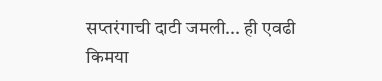सप्तरंगाची दाटी जमली... ही एवढी किमया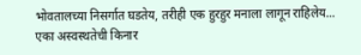भोवतालच्या निसर्गात घडतेय, तरीही एक हुरहुर मनाला लागून राहिलेय... एका अस्वस्थतेची किनार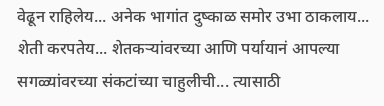वेढून राहिलेय... अनेक भागांत दुष्काळ समोर उभा ठाकलाय... शेती करपतेय... शेतकऱ्यांवरच्या आणि पर्यायानं आपल्या सगळ्यांवरच्या संकटांच्या चाहुलीची... त्यासाठी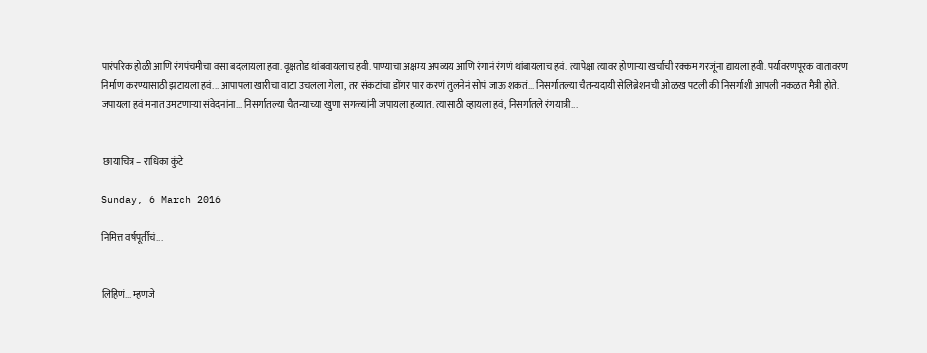पारंपरिक होळी आणि रंगपंचमीचा वसा बदलायला हवा. वृक्षतोड थांबवायलाच हवी. पाण्याचा अक्षम्य अपव्यय आणि रंगानं रंगणं थांबायलाच हवं. त्यापेक्षा त्यावर होणाऱ्या खर्चाची रक्कम गरजूंना द्यायला हवी. पर्यावरणपूरक वातावरण निर्माण करण्यासाठी झटायला हवं... आपापला खारीचा वाटा उचलला गेला, तर संकटांचा डोंगर पार करणं तुलनेनं सोपं जाऊ शकतं... निसर्गातल्या चैतन्यदायी सेलिब्रेशनची ओळख पटली की निसर्गाशी आपली नकळत मैत्री होते. जपायला हवं मनात उमटणाऱ्या संवेदनांना... निसर्गातल्या चैतन्याच्या खुणा सगळ्यांनी जपायला हव्यात. त्यासाठी व्हायला हवं, निसर्गातले रंगयात्री...


 छायाचित्र – राधिका कुंटे

Sunday, 6 March 2016

निमित्त वर्षपूर्तीचं...


लिहिणं... म्हणजे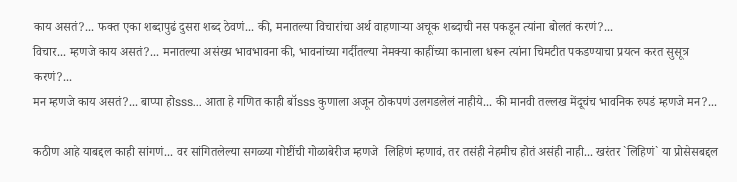काय असतं?... फक्त एका शब्दापुढं दुसरा शब्द ठेवणं... की, मनातल्या विचारांचा अर्थ वाहणाऱ्या अचूक शब्दाची नस पकडून त्यांना बोलतं करणं?...
विचार... म्हणजे काय असतं?... मनातल्या असंख्य भावभावना की, भावनांच्या गर्दीतल्या नेमक्या काहींच्या कानाला धरून त्यांना चिमटीत पकडण्याचा प्रयत्न करत सुसूत्र करणं?...
मन म्हणजे काय असतं?... बाप्पा होsss... आता हे गणित काही बॉsss कुणाला अजून ठोकपणं उलगडलेलं नाहीये... की मानवी तल्लख मेंदूचंच भावनिक रुपडं म्हणजे मन?...

कठीण आहे याबद्दल काही सांगणं... वर सांगितलेल्या सगळ्या गोष्टींची गोळाबेरीज म्हणजे  लिहिणं म्हणावं, तर तसंही नेहमीच होतं असंही नाही... खरंतर `लिहिणं` या प्रोसेसबद्दल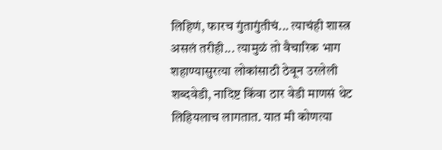लिहिणं, फारच गुंतागुंतीचं... त्याचंही शास्त्र असलं तरीही... त्यामुळं तो वैचारिक भाग शहाण्यासुरत्या लोकांसाठी ठेवून उरलेली शब्दवेडी, नादिष्ट किंवा ठार वेडी माणसं थेट लिहियलाच लागतात. यात मी कोणत्या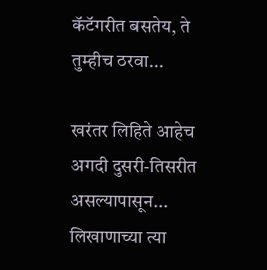कॅटॅगरीत बसतेय, ते तुम्हीच ठरवा...

खरंतर लिहिते आहेच अगदी दुसरी-तिसरीत असल्यापासून... लिखाणाच्या त्या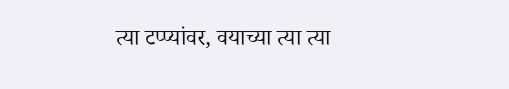त्या टप्प्यांवर, वयाच्या त्या त्या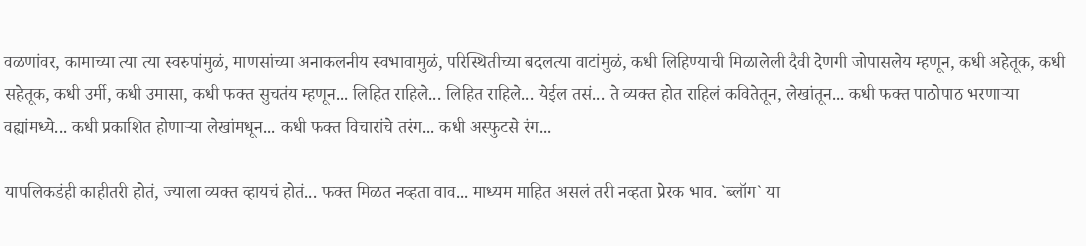वळणांवर, कामाच्या त्या त्या स्वरुपांमुळं, माणसांच्या अनाकलनीय स्वभावामुळं, परिस्थितीच्या बदलत्या वाटांमुळं, कधी लिहिण्याची मिळालेली दैवी देणगी जोपासलेय म्हणून, कधी अहेतूक, कधी सहेतूक, कधी उर्मी, कधी उमासा, कधी फक्त सुचतंय म्हणून... लिहित राहिले... लिहित राहिले... येईल तसं... ते व्यक्त होत राहिलं कवितेतून, लेखांतून... कधी फक्त पाठोपाठ भरणाऱ्या वह्यांमध्ये... कधी प्रकाशित होणाऱ्या लेखांमधून... कधी फक्त विचारांचे तरंग... कधी अस्फुटसे रंग...

यापलिकडंही काहीतरी होतं, ज्याला व्यक्त व्हायचं होतं... फक्त मिळत नव्हता वाव... माध्यम माहित असलं तरी नव्हता प्रेरक भाव. `ब्लॉग` या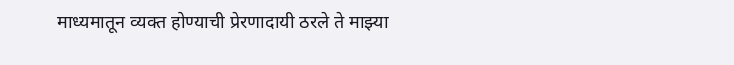माध्यमातून व्यक्त होण्याची प्रेरणादायी ठरले ते माझ्या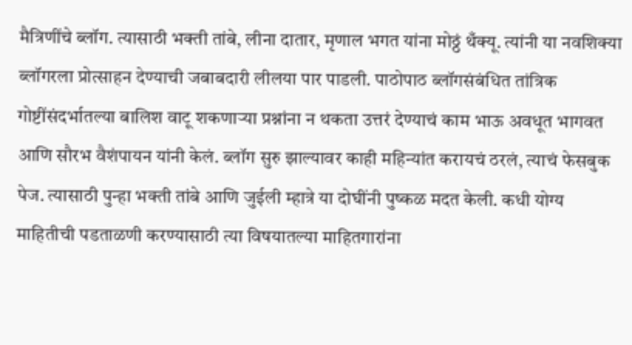मैत्रिणींचे ब्लॉग. त्यासाठी भक्ती तांबे, लीना दातार, मृणाल भगत यांना मोठ्ठं थँक्यू. त्यांनी या नवशिक्या ब्लॉगरला प्रोत्साहन देण्याची जबाबदारी लीलया पार पाडली. पाठोपाठ ब्लॉगसंबंधित तांत्रिक गोष्टींसंदर्भातल्या बालिश वाटू शकणाऱ्या प्रश्नांना न थकता उत्तरं देण्याचं काम भाऊ अवधूत भागवत आणि सौरभ वैशंपायन यांनी केलं. ब्लॉग सुरु झाल्यावर काही महिन्यांत करायचं ठरलं, त्याचं फेसबुक पेज. त्यासाठी पुन्हा भक्ती तांबे आणि जुईली म्हात्रे या दोघींनी पुष्कळ मदत केली. कधी योग्य माहितीची पडताळणी करण्यासाठी त्या विषयातल्या माहितगारांना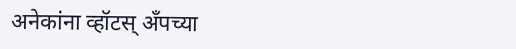अनेकांना व्हॉटस् अँपच्या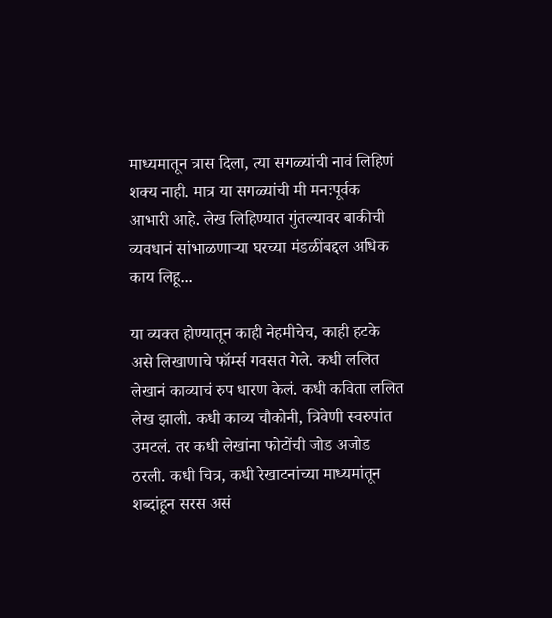माध्यमातून त्रास दिला, त्या सगळ्यांची नावं लिहिणं शक्य नाही. मात्र या सगळ्यांची मी मनःपूर्वक आभारी आहे. लेख लिहिण्यात गुंतल्यावर बाकीची व्यवधानं सांभाळणाऱ्या घरच्या मंडळींबद्दल अधिक काय लिहू...

या व्यक्त होण्यातून काही नेहमीचेच, काही हटके असे लिखाणाचे फॉर्म्स गवसत गेले. कधी ललित लेखानं काव्याचं रुप धारण केलं. कधी कविता ललित लेख झाली. कधी काव्य चौकोनी, त्रिवेणी स्वरुपांत उमटलं. तर कधी लेखांना फोटोंची जोड अजोड ठरली. कधी चित्र, कधी रेखाटनांच्या माध्यमांतून शब्दांहून सरस असं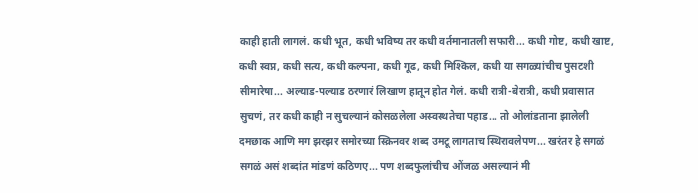काही हाती लागलं. कधी भूत, कधी भविष्य तर कधी वर्तमानातली सफारी... कधी गोष्ट, कधी खाष्ट, कधी स्वप्न, कधी सत्य, कधी कल्पना, कधी गूढ, कधी मिश्किल, कधी या सगळ्यांचीच पुसटशी सीमारेषा... अल्याड-पल्याड ठरणारं लिखाण हातून होत गेलं. कधी रात्री-बेरात्री, कधी प्रवासात सुचणं, तर कधी काही न सुचल्यानं कोसळलेला अस्वस्थतेचा पहाड... तो ओलांडताना झालेली दमछाक आणि मग झरझर समोरच्या स्क्रिनवर शब्द उमटू लागताच स्थिरावलेपण... खरंतर हे सगळं सगळं असं शब्दांत मांडणं कठिणए... पण शब्दफुलांचीच ओंजळ असल्यानं मी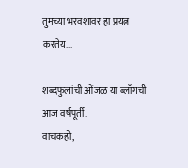तुमच्या भरवशावर हा प्रयत्न करतेय...

शब्दफुलांची ओंजळ या ब्लॉगची आज वर्षपूर्ती.
वाचकहो,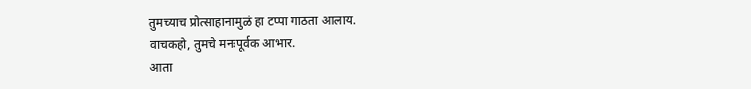तुमच्याच प्रोत्साहानामुळं हा टप्पा गाठता आलाय.
वाचकहो, तुमचे मनःपूर्वक आभार.
आता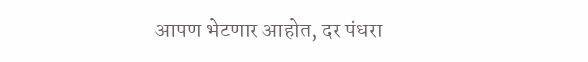आपण भेटणार आहोत, दर पंधरा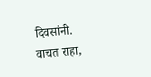दिवसांनी.
वाचत राहा,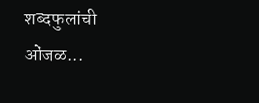शब्दफुलांची ओंजळ...